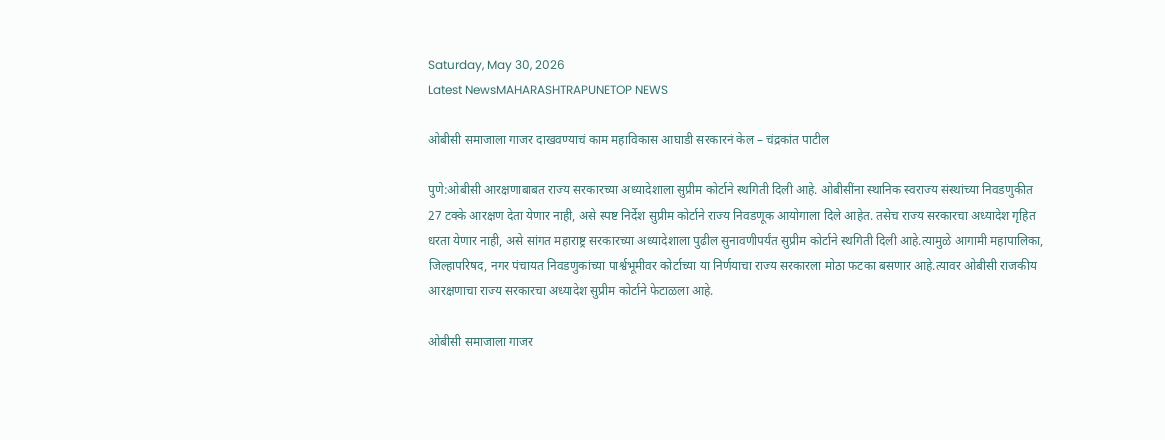Saturday, May 30, 2026
Latest NewsMAHARASHTRAPUNETOP NEWS

ओबीसी समाजाला गाजर दाखवण्याचं काम महाविकास आघाडी सरकारनं केल – चंद्रकांत पाटील

पुणे:ओबीसी आरक्षणाबाबत राज्य सरकारच्या अध्यादेशाला सुप्रीम कोर्टाने स्थगिती दिली आहे. ओबीसींना स्थानिक स्वराज्य संस्थांच्या निवडणुकीत 27 टक्के आरक्षण देता येणार नाही, असे स्पष्ट निर्देश सुप्रीम कोर्टाने राज्य निवडणूक आयोगाला दिले आहेत. तसेच राज्य सरकारचा अध्यादेश गृहित धरता येणार नाही, असे सांगत महाराष्ट्र सरकारच्या अध्यादेशाला पुढील सुनावणीपर्यंत सुप्रीम कोर्टाने स्थगिती दिली आहे.त्यामुळे आगामी महापालिका, जिल्हापरिषद, नगर पंचायत निवडणुकांच्या पार्श्वभूमीवर कोर्टाच्या या निर्णयाचा राज्य सरकारला मोठा फटका बसणार आहे.त्यावर ओबीसी राजकीय आरक्षणाचा राज्य सरकारचा अध्यादेश सुप्रीम कोर्टाने फेटाळला आहे.

ओबीसी समाजाला गाजर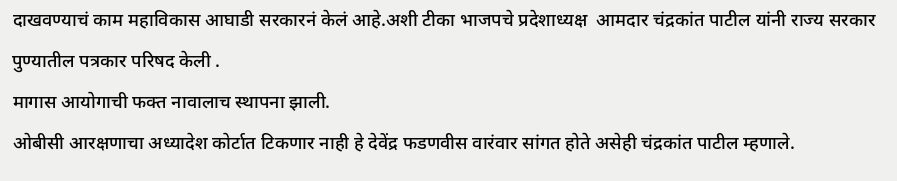दाखवण्याचं काम महाविकास आघाडी सरकारनं केलं आहे.अशी टीका भाजपचे प्रदेशाध्यक्ष  आमदार चंद्रकांत पाटील यांनी राज्य सरकार पुण्यातील पत्रकार परिषद केली .
मागास आयोगाची फक्त नावालाच स्थापना झाली.
ओबीसी आरक्षणाचा अध्यादेश कोर्टात टिकणार नाही हे देवेंद्र फडणवीस वारंवार सांगत होते असेही चंद्रकांत पाटील म्हणाले.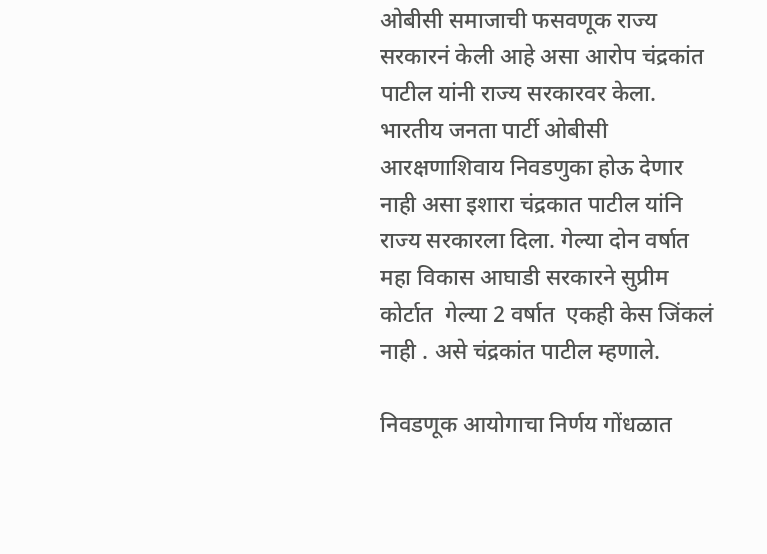ओबीसी समाजाची फसवणूक राज्य सरकारनं केली आहे असा आरोप चंद्रकांत पाटील यांनी राज्य सरकारवर केला. भारतीय जनता पार्टी ओबीसी आरक्षणाशिवाय निवडणुका होऊ देणार नाही असा इशारा चंद्रकात पाटील यांनि राज्य सरकारला दिला. गेल्या दोन वर्षात महा विकास आघाडी सरकारने सुप्रीम कोर्टात  गेल्या 2 वर्षात  एकही केस जिंकलं नाही . असे चंद्रकांत पाटील म्हणाले.

निवडणूक आयोगाचा निर्णय गोंधळात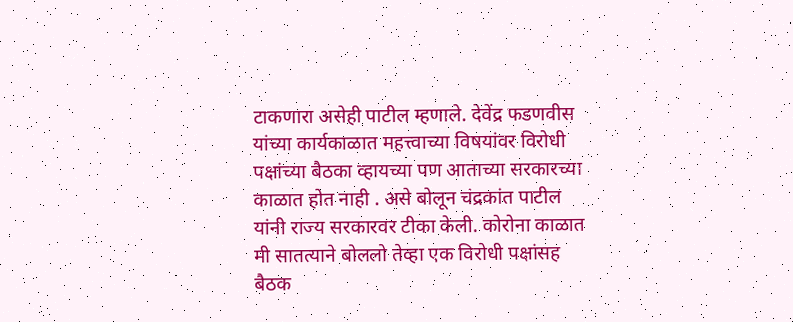टाकणारा असेही पाटील म्हणाले. देवेंद्र फडणवीस यांच्या कार्यकाळात महत्त्वाच्या विषयांवर विरोधी पक्षांच्या बैठका व्हायच्या पण आताच्या सरकारच्या काळात होत नाही . असे बोलून चंद्रकांत पाटील यांनी राज्य सरकारवर टीका केली. कोरोना काळात मी सातत्याने बोललो तेव्हा एक विरोधी पक्षांसह बैठक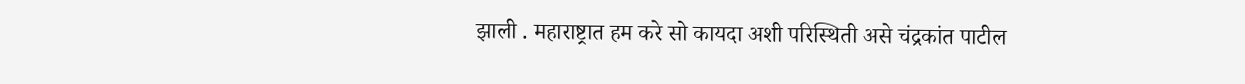झाली . महाराष्ट्रात हम करे सो कायदा अशी परिस्थिती असे चंद्रकांत पाटील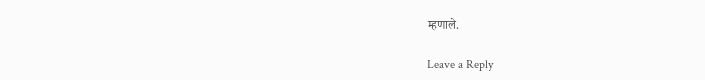म्हणाले.

Leave a Reply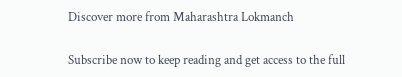Discover more from Maharashtra Lokmanch

Subscribe now to keep reading and get access to the full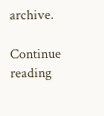archive.

Continue reading